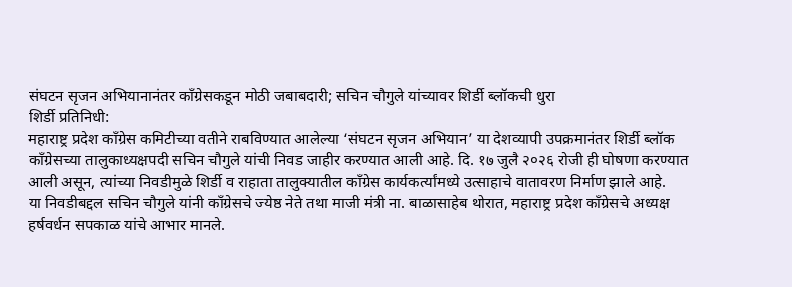संघटन सृजन अभियानानंतर काँग्रेसकडून मोठी जबाबदारी; सचिन चौगुले यांच्यावर शिर्डी ब्लॉकची धुरा
शिर्डी प्रतिनिधी:
महाराष्ट्र प्रदेश काँग्रेस कमिटीच्या वतीने राबविण्यात आलेल्या ‘संघटन सृजन अभियान’ या देशव्यापी उपक्रमानंतर शिर्डी ब्लॉक काँग्रेसच्या तालुकाध्यक्षपदी सचिन चौगुले यांची निवड जाहीर करण्यात आली आहे. दि. १७ जुलै २०२६ रोजी ही घोषणा करण्यात आली असून, त्यांच्या निवडीमुळे शिर्डी व राहाता तालुक्यातील काँग्रेस कार्यकर्त्यांमध्ये उत्साहाचे वातावरण निर्माण झाले आहे.
या निवडीबद्दल सचिन चौगुले यांनी काँग्रेसचे ज्येष्ठ नेते तथा माजी मंत्री ना. बाळासाहेब थोरात, महाराष्ट्र प्रदेश काँग्रेसचे अध्यक्ष हर्षवर्धन सपकाळ यांचे आभार मानले.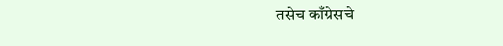तसेच काँग्रेसचे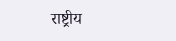राष्ट्रीय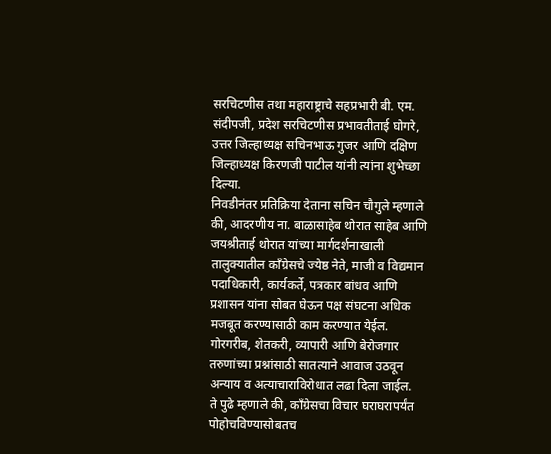सरचिटणीस तथा महाराष्ट्राचे सहप्रभारी बी. एम. संदीपजी, प्रदेश सरचिटणीस प्रभावतीताई घोगरे, उत्तर जिल्हाध्यक्ष सचिनभाऊ गुजर आणि दक्षिण जिल्हाध्यक्ष किरणजी पाटील यांनी त्यांना शुभेच्छा दिल्या.
निवडीनंतर प्रतिक्रिया देताना सचिन चौगुले म्हणाले की, आदरणीय ना. बाळासाहेब थोरात साहेब आणि जयश्रीताई थोरात यांच्या मार्गदर्शनाखाली तालुक्यातील काँग्रेसचे ज्येष्ठ नेते, माजी व विद्यमान पदाधिकारी, कार्यकर्ते, पत्रकार बांधव आणि प्रशासन यांना सोबत घेऊन पक्ष संघटना अधिक मजबूत करण्यासाठी काम करण्यात येईल. गोरगरीब, शेतकरी, व्यापारी आणि बेरोजगार तरुणांच्या प्रश्नांसाठी सातत्याने आवाज उठवून अन्याय व अत्याचाराविरोधात लढा दिला जाईल.
ते पुढे म्हणाले की, काँग्रेसचा विचार घराघरापर्यंत पोहोचविण्यासोबतच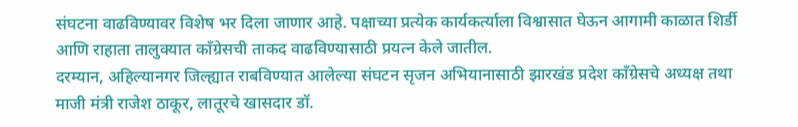संघटना वाढविण्यावर विशेष भर दिला जाणार आहे. पक्षाच्या प्रत्येक कार्यकर्त्याला विश्वासात घेऊन आगामी काळात शिर्डी आणि राहाता तालुक्यात काँग्रेसची ताकद वाढविण्यासाठी प्रयत्न केले जातील.
दरम्यान, अहिल्यानगर जिल्ह्यात राबविण्यात आलेल्या संघटन सृजन अभियानासाठी झारखंड प्रदेश काँग्रेसचे अध्यक्ष तथा माजी मंत्री राजेश ठाकूर, लातूरचे खासदार डॉ.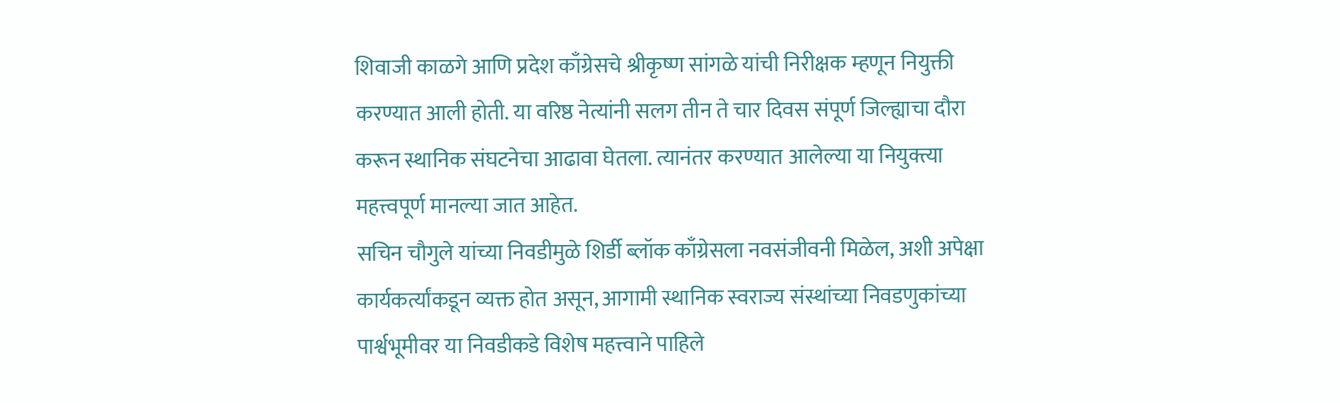शिवाजी काळगे आणि प्रदेश काँग्रेसचे श्रीकृष्ण सांगळे यांची निरीक्षक म्हणून नियुक्ती करण्यात आली होती. या वरिष्ठ नेत्यांनी सलग तीन ते चार दिवस संपूर्ण जिल्ह्याचा दौरा करून स्थानिक संघटनेचा आढावा घेतला. त्यानंतर करण्यात आलेल्या या नियुक्त्या महत्त्वपूर्ण मानल्या जात आहेत.
सचिन चौगुले यांच्या निवडीमुळे शिर्डी ब्लॉक काँग्रेसला नवसंजीवनी मिळेल, अशी अपेक्षा कार्यकर्त्यांकडून व्यक्त होत असून, आगामी स्थानिक स्वराज्य संस्थांच्या निवडणुकांच्या पार्श्वभूमीवर या निवडीकडे विशेष महत्त्वाने पाहिले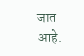जात आहे.